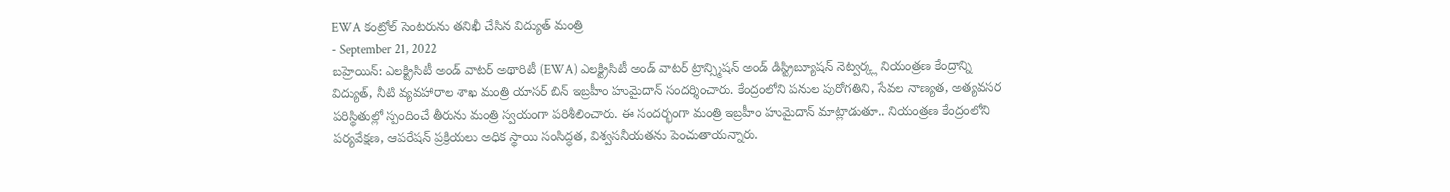EWA కంట్రోల్ సెంటరును తనిఖీ చేసిన విద్యుత్ మంత్రి
- September 21, 2022
బహ్రెయిన్: ఎలక్ట్రిసిటీ అండ్ వాటర్ అథారిటీ (EWA) ఎలక్ట్రిసిటీ అండ్ వాటర్ ట్రాన్స్మిషన్ అండ్ డిస్ట్రిబ్యూషన్ నెట్వర్క్ల నియంత్రణ కేంద్రాన్ని విద్యుత్, నీటి వ్యవహారాల శాఖ మంత్రి యాసర్ బిన్ ఇబ్రహీం హుమైదాన్ సందర్శించారు. కేంద్రంలోని పనుల పురోగతిని, సేవల నాణ్యత, అత్యవసర పరిస్థితుల్లో స్పందించే తీరును మంత్రి స్వయంగా పరిశీలించారు. ఈ సందర్భంగా మంత్రి ఇబ్రహీం హుమైదాన్ మాట్లాడుతూ.. నియంత్రణ కేంద్రంలోని పర్యవేక్షణ, ఆపరేషన్ ప్రక్రియలు అధిక స్థాయి సంసిద్ధత, విశ్వసనీయతను పెంచుతాయన్నారు.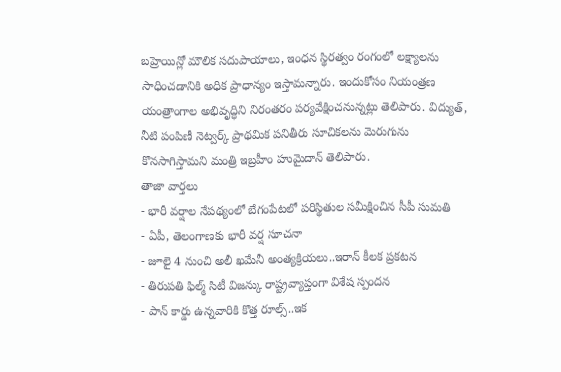బహ్రెయిన్లో మౌలిక సదుపాయాలు, ఇంధన స్థిరత్వం రంగంలో లక్ష్యాలను సాధించడానికి అధిక ప్రాధాన్యం ఇస్తామన్నారు. ఇందుకోసం నియంత్రణ యంత్రాంగాల అభివృద్ధిని నిరంతరం పర్యవేక్షించనున్నట్లు తెలిపారు. విద్యుత్, నీటి పంపిణీ నెట్వర్క్ ప్రాథమిక పనితీరు సూచికలను మెరుగును కొనసాగిస్తామని మంత్రి ఇబ్రహీం హుమైదాన్ తెలిపారు.
తాజా వార్తలు
- భారీ వర్షాల నేపథ్యంలో బేగంపేటలో పరిస్థితుల సమీక్షించిన సీపీ సుమతి
- ఏపీ, తెలంగాణకు భారీ వర్ష సూచనా
- జూలై 4 నుంచి అలీ ఖమేనీ అంత్యక్రియలు..ఇరాన్ కీలక ప్రకటన
- తిరుపతి ఫిల్మ్ సిటీ విజన్కు రాష్ట్రవ్యాప్తంగా విశేష స్పందన
- పాన్ కార్డు ఉన్నవారికి కొత్త రూల్స్..ఇక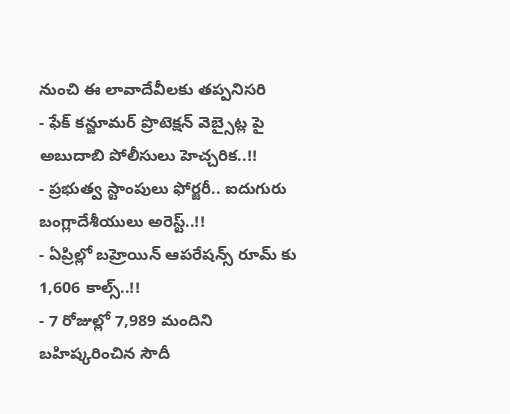నుంచి ఈ లావాదేవీలకు తప్పనిసరి
- ఫేక్ కన్జూమర్ ప్రొటెక్షన్ వెబ్సైట్ల పై అబుదాబి పోలీసులు హెచ్చరిక..!!
- ప్రభుత్వ స్టాంపులు ఫోర్జరీ.. ఐదుగురు బంగ్లాదేశీయులు అరెస్ట్..!!
- ఏప్రిల్లో బహ్రెయిన్ ఆపరేషన్స్ రూమ్ కు 1,606 కాల్స్..!!
- 7 రోజుల్లో 7,989 మందిని బహిష్కరించిన సౌదీ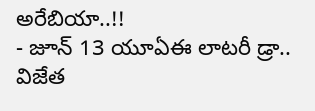అరేబియా..!!
- జూన్ 13 యూఏఈ లాటరీ డ్రా.. విజేత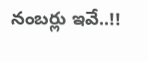నంబర్లు ఇవే..!!